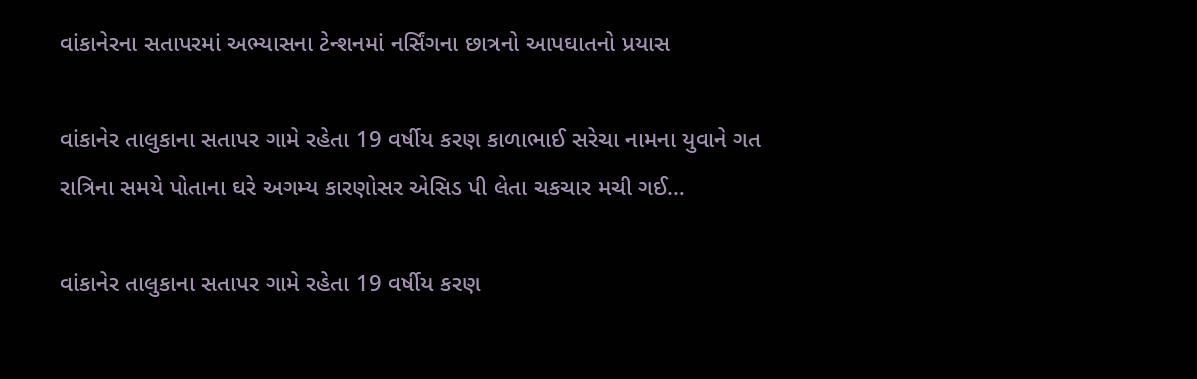વાંકાનેરના સતાપરમાં અભ્યાસના ટેન્શનમાં નર્સિંગના છાત્રનો આપઘાતનો પ્રયાસ

વાંકાનેર તાલુકાના સતાપર ગામે રહેતા 19 વર્ષીય કરણ કાળાભાઈ સરેચા નામના યુવાને ગત રાત્રિના સમયે પોતાના ઘરે અગમ્ય કારણોસર એસિડ પી લેતા ચકચાર મચી ગઈ…

વાંકાનેર તાલુકાના સતાપર ગામે રહેતા 19 વર્ષીય કરણ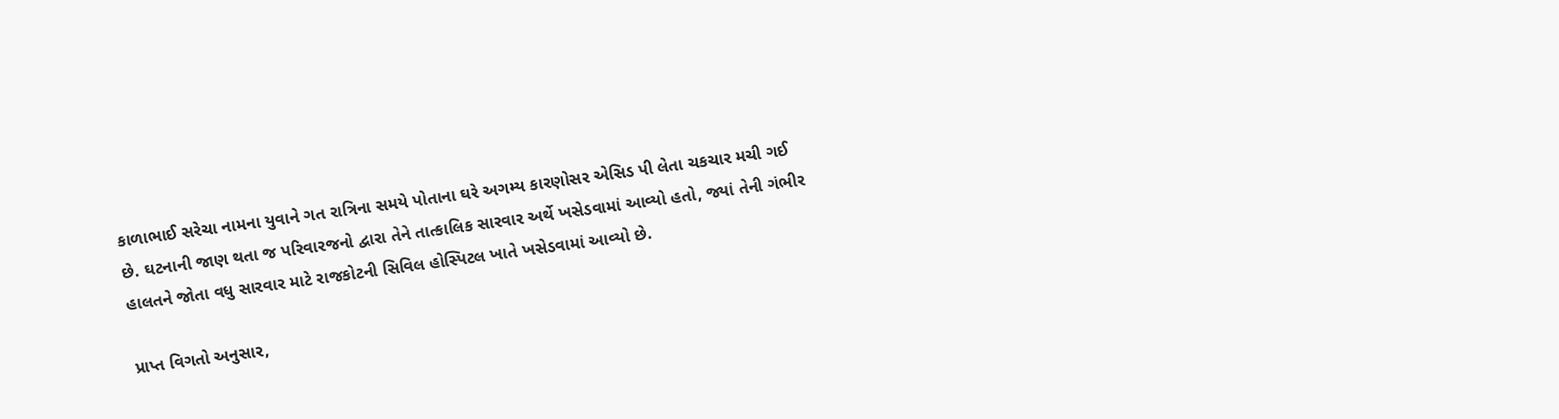કાળાભાઈ સરેચા નામના યુવાને ગત રાત્રિના સમયે પોતાના ઘરે અગમ્ય કારણોસર એસિડ પી લેતા ચકચાર મચી ગઈ છે. ઘટનાની જાણ થતા જ પરિવારજનો દ્વારા તેને તાત્કાલિક સારવાર અર્થે ખસેડવામાં આવ્યો હતો, જ્યાં તેની ગંભીર હાલતને જોતા વધુ સારવાર માટે રાજકોટની સિવિલ હોસ્પિટલ ખાતે ખસેડવામાં આવ્યો છે.

પ્રાપ્ત વિગતો અનુસાર,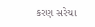કરણ સરેચા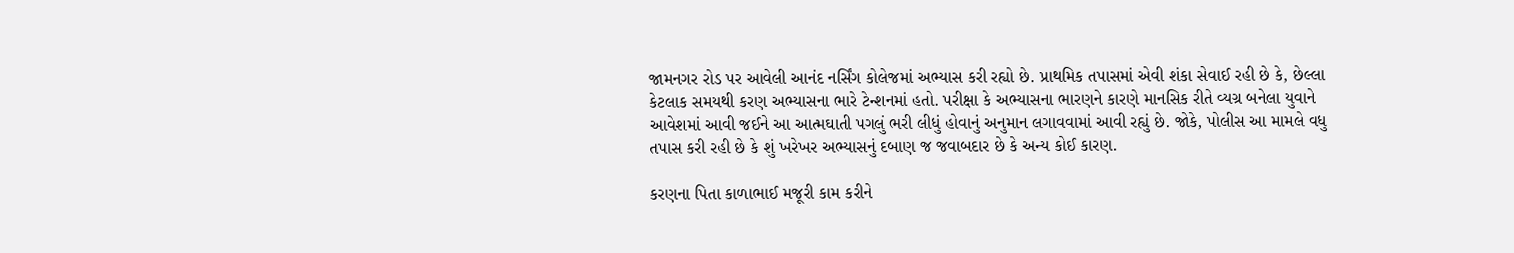જામનગર રોડ પર આવેલી આનંદ નર્સિંગ કોલેજમાં અભ્યાસ કરી રહ્યો છે. પ્રાથમિક તપાસમાં એવી શંકા સેવાઈ રહી છે કે, છેલ્લા કેટલાક સમયથી કરણ અભ્યાસના ભારે ટેન્શનમાં હતો. પરીક્ષા કે અભ્યાસના ભારણને કારણે માનસિક રીતે વ્યગ્ર બનેલા યુવાને આવેશમાં આવી જઈને આ આત્મઘાતી પગલું ભરી લીધું હોવાનું અનુમાન લગાવવામાં આવી રહ્યું છે. જોકે, પોલીસ આ મામલે વધુ તપાસ કરી રહી છે કે શું ખરેખર અભ્યાસનું દબાણ જ જવાબદાર છે કે અન્ય કોઈ કારણ.

કરણના પિતા કાળાભાઈ મજૂરી કામ કરીને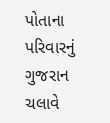પોતાના પરિવારનું ગુજરાન ચલાવે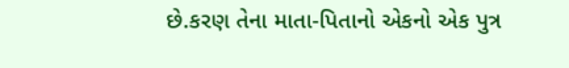છે.કરણ તેના માતા-પિતાનો એકનો એક પુત્ર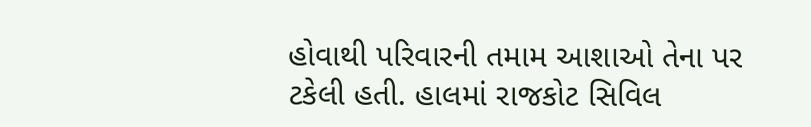હોવાથી પરિવારની તમામ આશાઓ તેના પર ટકેલી હતી. હાલમાં રાજકોટ સિવિલ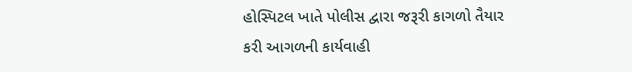હોસ્પિટલ ખાતે પોલીસ દ્વારા જરૂરી કાગળો તૈયાર કરી આગળની કાર્યવાહી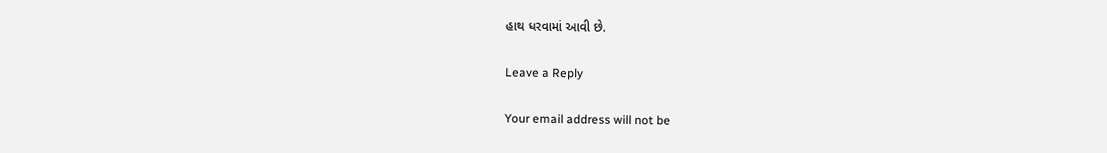હાથ ધરવામાં આવી છે.

Leave a Reply

Your email address will not be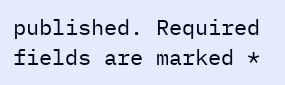published. Required fields are marked *